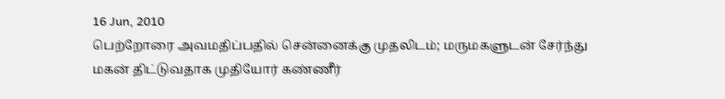16 Jun, 2010
பெற்றோரை அவமதிப்பதில் சென்னைக்கு முதலிடம்; மருமகளுடன் சேர்ந்து மகன் திட்டுவதாக முதியோர் கண்ணீர்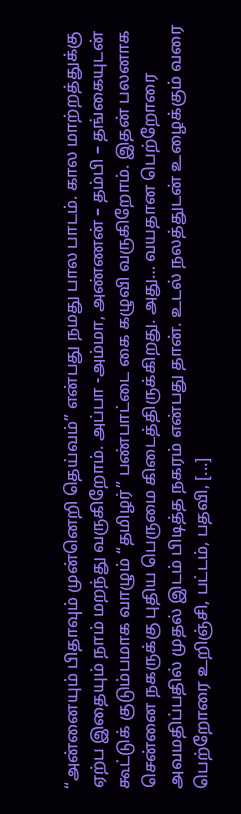“அன்னையும் பிதாவும் முன்னெறி தெய்வம்” என்பது நமது பால பாடம். கால மாற்றத்துக்கு ஏற்ப இதையும் நாம் மறந்து வருகிறோம். அப்பா -அம்மா, அண்ணன் – தம்பி – தங்கையுடன் கூட்டுக் குடும்பமாக வாழும் “தமிழர்” பண்பாட்டை கை கழுவி வருகிறோம். இதன் பலனாக சென்னை நகருக்கு புதிய பெருமை கிடைத்திருக்கிறது. அது… வயதான பெற்றோரை அவமதிப்பதில் முதல் இடம் பிடித்த நகரம் என்பது தான். உடல் நலத்துடன் உழைக்கும் வரை பெற்றோரை உறிஞ்சி, பட்டம், பதவி, [...]